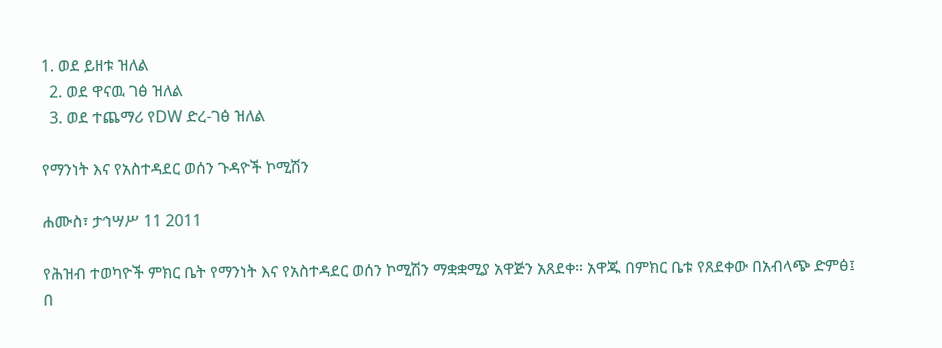1. ወደ ይዘቱ ዝለል
  2. ወደ ዋናዉ ገፅ ዝለል
  3. ወደ ተጨማሪ የDW ድረ-ገፅ ዝለል

የማንነት እና የአስተዳደር ወሰን ጉዳዮች ኮሚሽን

ሐሙስ፣ ታኅሣሥ 11 2011

የሕዝብ ተወካዮች ምክር ቤት የማንነት እና የአስተዳደር ወሰን ኮሚሽን ማቋቋሚያ አዋጅን አጸደቀ። አዋጁ በምክር ቤቱ የጸደቀው በአብላጭ ድምፅ፤ በ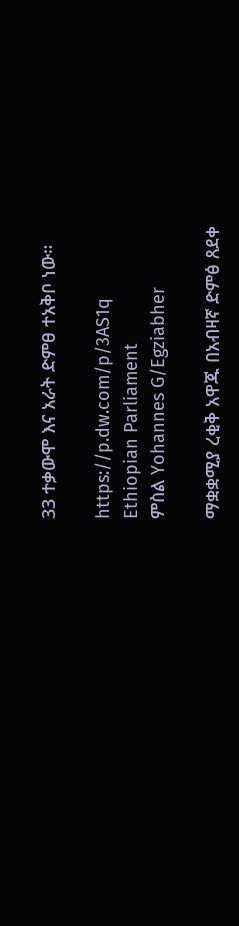33 ተቃውሞ እና አራት ድምፀ ተአቅቦ ነው።

https://p.dw.com/p/3AS1q
Ethiopian Parliament
ምስል Yohannes G/Egziabher

ማቋቋሚያ ረቂቅ አዋጁ በአብዛኛ ድምፅ ጸደቀ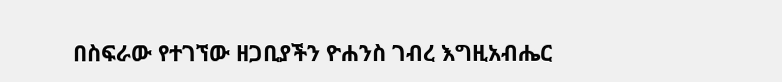በስፍራው የተገኘው ዘጋቢያችን ዮሐንስ ገብረ እግዚአብሔር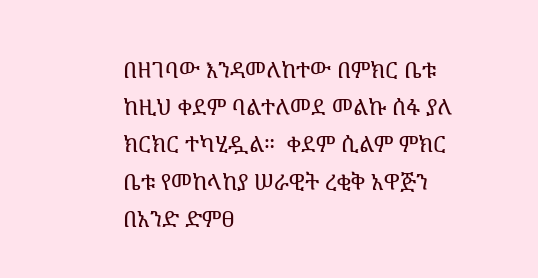በዘገባው እንዳመለከተው በምክር ቤቱ ከዚህ ቀደም ባልተለመደ መልኩ ሰፋ ያለ ክርክር ተካሂዷል።  ቀደም ሲልም ምክር ቤቱ የመከላከያ ሠራዊት ረቂቅ አዋጅን በአንድ ድምፀ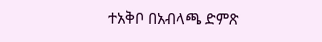ተአቅቦ በአብላጫ ድምጽ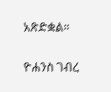አጽድቋል።

ዮሐንስ ገብረ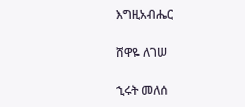እግዚአብሔር

ሸዋዬ ለገሠ

ኂሩት መለሰ